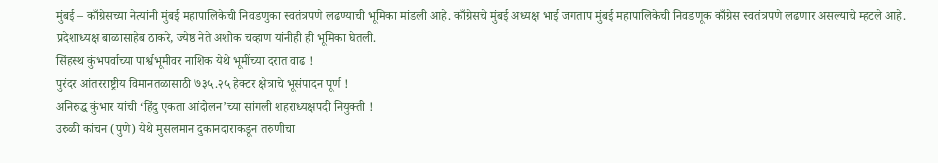मुंबई – काँग्रेसच्या नेत्यांनी मुंबई महापालिकेची निवडणुका स्वतंत्रपणे लढण्याची भूमिका मांडली आहे. काँग्रेसचे मुंबई अध्यक्ष भाई जगताप मुंबई महापालिकेची निवडणूक काँग्रेस स्वतंत्रपणे लढणार असल्याचे म्हटले आहे. प्रदेशाध्यक्ष बाळासाहेब ठाकरे, ज्येष्ठ नेते अशोक चव्हाण यांनीही ही भूमिका घेतली.
सिंहस्थ कुंभपर्वाच्या पार्श्वभूमीवर नाशिक येथे भूमींच्या दरात वाढ !
पुरंदर आंतरराष्ट्रीय विमानतळासाठी ७३५.२५ हेक्टर क्षेत्राचे भूसंपादन पूर्ण !
अनिरुद्ध कुंभार यांची ‘हिंदु एकता आंदोलन’च्या सांगली शहराध्यक्षपदी नियुक्ती !
उरुळी कांचन (पुणे) येथे मुसलमान दुकानदाराकडून तरुणीचा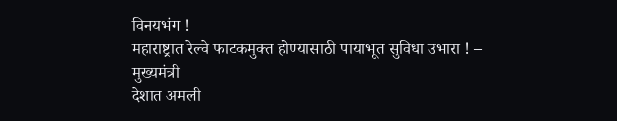विनयभंग !
महाराष्ट्रात रेल्वे फाटकमुक्त होण्यासाठी पायाभूत सुविधा उभारा ! – मुख्यमंत्री
देशात अमली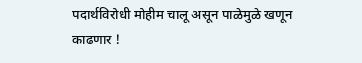पदार्थविरोधी मोहीम चालू असून पाळेमुळे खणून काढणार !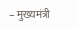– मुख्यमंत्री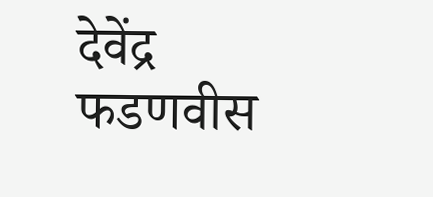देवेंद्र फडणवीस